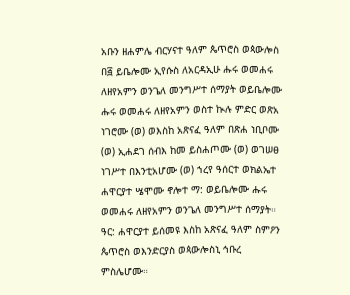አቡን ዘሐምሌ ብርሃናተ ዓለም ጴጥሮስ ወጳውሎስ
በ፭ ይቤሎሙ ኢየሱስ ለአርዳኢሁ ሑሩ ወመሐሩ ለዘየአምን ወንጌለ መንግሥተ ሰማያት ወይቤሎሙ ሑሩ ወመሐሩ ለዘየአምን ወስተ ኲሉ ምድር ወጽአ ነገሮሙ (ወ) ወእስከ አጽናፈ ዓለም በጽሐ ነቢቦሙ (ወ) ኢሐደገ ሰብእ ከመ ይስሐጦሙ (ወ) ወገሠፀ ነገሥተ በእንቲአሆሙ (ወ) ኀረየ ዓሰርተ ወክልኤተ ሐዋርያተ ሤሞሙ ኖሎተ ማ: ወይቤሎሙ ሑሩ ወመሐሩ ለዘየአምን ወንጌለ መንግሥተ ሰማያት።
ዓር: ሐዋርያተ ይሰመዩ እስከ አጽናፈ ዓለም ስምዖን ጴጥሮስ ወእንድርያስ ወጳውሎስኒ ኅቡረ ምስሌሆሙ።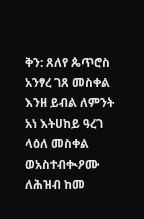ቅን: ጸለየ ጴጥሮስ አንፃረ ገጸ መስቀል እንዘ ይብል ለምንት አነ እትሀከይ ዓረገ ላዕለ መስቀል ወአስተብቊዖሙ ለሕዝብ ከመ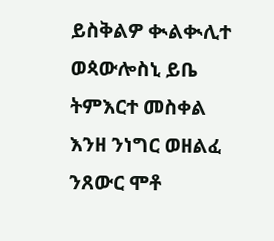ይስቅልዎ ቊልቊሊተ ወጳውሎስኒ ይቤ ትምእርተ መስቀል እንዘ ንነግር ወዘልፈ ንጸውር ሞቶ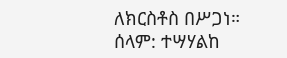ለክርስቶስ በሥጋነ።
ሰላም: ተሣሃልከ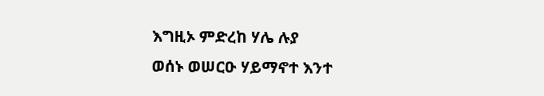እግዚኦ ምድረከ ሃሌ ሉያ
ወሰኑ ወሠርዑ ሃይማኖተ እንተ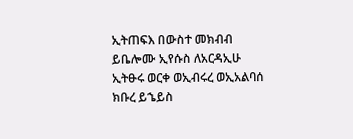ኢትጠፍእ በውስተ መክብብ ይቤሎሙ ኢየሱስ ለአርዳኢሁ ኢትፁሩ ወርቀ ወኢብሩረ ወኢአልባሰ ክቡረ ይኄይስ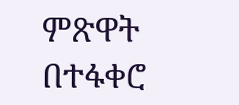ምጽዋት በተፋቀሮ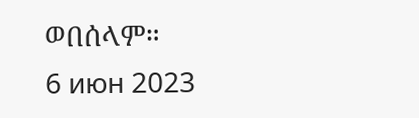ወበሰላም።
6 июн 2023